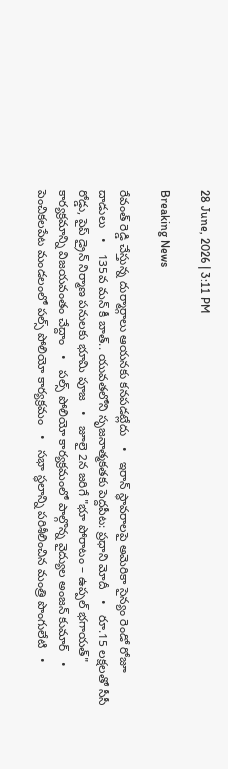28 June, 2026 | 3:11 PM

Breaking News

రేవంత్ రెడ్డి చేస్తున్న దుర్మార్గాలు ఆయనకు కనపడట్లేదు   •   ఇరాన్ స్థావరాలపై అమెరికా సైన్యం రెండో రోజూ దాడులు   •   135వ మన్ కీ బాత్.. యువతలోని సృజనాత్మకతకు పెద్దపీట: ప్రధాని మోదీ   •   రూ.15 లక్షలతో సీసీ రోడ్డు, పైప్ డ్రైన్ నిర్మాణ పనులకు భూమి పూజ   •   జూలై 2న జరిగే "భూ పోరాటం – ఉప్పల్ భగాయత్" కార్యక్రమాన్ని విజయవంతం చేద్దాం   •   పల్స్ పోలియో కార్యక్రమంలో పాల్గొన్న వైద్యుల అంజన్ కుమార్   •   పెంచికలపేట మండలంలో పల్స్ పోలియో కార్యక్రమం   •   సభా స్ధలాన్ని పరిశీలించిన మంత్రి పొంగులేటి   •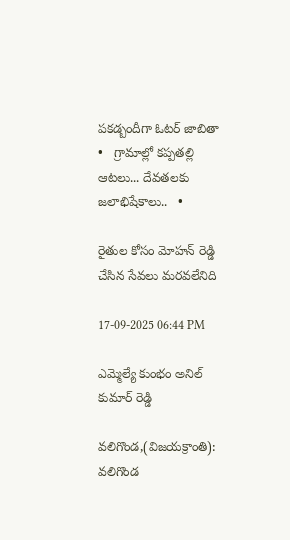పకడ్బందీగా ఓటర్ జాబితా   •   గ్రామాల్లో కప్పతల్లి ఆటలు... దేవతలకు జలాభిషేకాలు..   •

రైతుల కోసం మోహన్ రెడ్డి చేసిన సేవలు మరవలేనిది

17-09-2025 06:44 PM

ఎమ్మెల్యే కుంభం అనిల్ కుమార్ రెడ్డి

వలిగొండ,(విజయక్రాంతి): వలిగొండ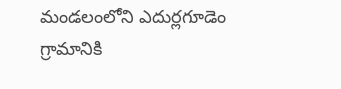మండలంలోని ఎదుర్లగూడెం గ్రామానికి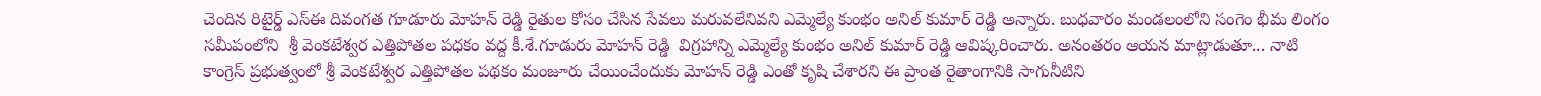చెందిన రిటైర్డ్ ఎస్ఈ దివంగత గూడూరు మోహన్ రెడ్డి రైతుల కోసం చేసిన సేవలు మరువలేనివని ఎమ్మెల్యే కుంభం అనిల్ కుమార్ రెడ్డి అన్నారు. బుధవారం మండలంలోని సంగెం భీమ లింగం సమీపంలోని  శ్రీ వెంకటేశ్వర ఎత్తిపోతల పధకం వద్ద కీ.శే.గూడురు మోహన్ రెడ్డి  విగ్రహాన్ని ఎమ్మెల్యే కుంభం అనిల్ కుమార్ రెడ్డి ఆవిష్కరించారు. అనంతరం ఆయన మాట్లాడుతూ... నాటి కాంగ్రెస్ ప్రభుత్వంలో శ్రీ వెంకటేశ్వర ఎత్తిపోతల పథకం మంజూరు చేయించేందుకు మోహన్ రెడ్డి ఎంతో కృషి చేశారని ఈ ప్రాంత రైతాంగానికి సాగునీటిని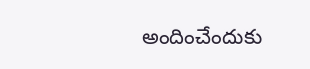అందించేందుకు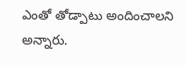ఎంతో తోడ్పాటు అందించాలని అన్నారు.